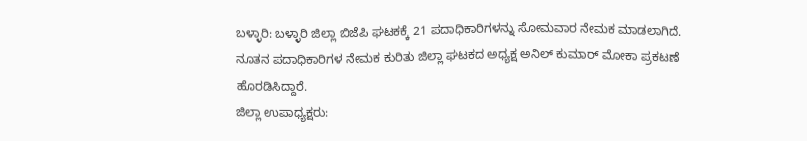ಬಳ್ಳಾರಿ: ಬಳ್ಳಾರಿ ಜಿಲ್ಲಾ ಬಿಜೆಪಿ ಘಟಕಕ್ಕೆ 21 ಪದಾಧಿಕಾರಿಗಳನ್ನು ಸೋಮವಾರ ನೇಮಕ ಮಾಡಲಾಗಿದೆ.
ನೂತನ ಪದಾಧಿಕಾರಿಗಳ ನೇಮಕ ಕುರಿತು ಜಿಲ್ಲಾ ಘಟಕದ ಅಧ್ಯಕ್ಷ ಅನಿಲ್ ಕುಮಾರ್ ಮೋಕಾ ಪ್ರಕಟಣೆ ಹೊರಡಿಸಿದ್ದಾರೆ.
ಜಿಲ್ಲಾ ಉಪಾಧ್ಯಕ್ಷರು: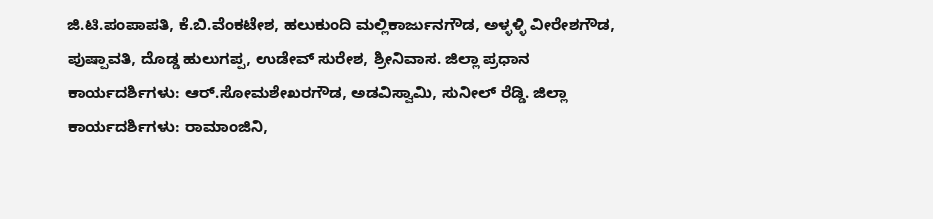ಜಿ.ಟಿ.ಪಂಪಾಪತಿ, ಕೆ.ಬಿ.ವೆಂಕಟೇಶ, ಹಲುಕುಂದಿ ಮಲ್ಲಿಕಾರ್ಜುನಗೌಡ, ಅಳ್ಳಳ್ಳಿ ವೀರೇಶಗೌಡ, ಪುಷ್ಪಾವತಿ, ದೊಡ್ಡ ಹುಲುಗಪ್ಪ, ಉಡೇವ್ ಸುರೇಶ, ಶ್ರೀನಿವಾಸ. ಜಿಲ್ಲಾ ಪ್ರಧಾನ ಕಾರ್ಯದರ್ಶಿಗಳು: ಆರ್.ಸೋಮಶೇಖರಗೌಡ, ಅಡವಿಸ್ವಾಮಿ, ಸುನೀಲ್ ರೆಡ್ಡಿ. ಜಿಲ್ಲಾ ಕಾರ್ಯದರ್ಶಿಗಳು: ರಾಮಾಂಜಿನಿ,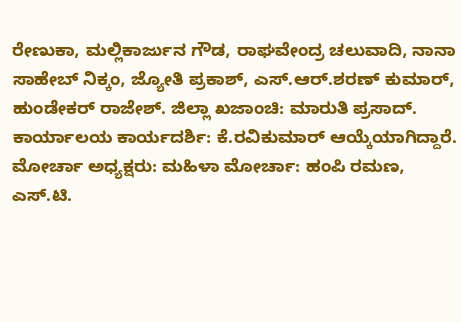ರೇಣುಕಾ, ಮಲ್ಲಿಕಾರ್ಜುನ ಗೌಡ, ರಾಘವೇಂದ್ರ ಚಲುವಾದಿ, ನಾನಾ ಸಾಹೇಬ್ ನಿಕ್ಕಂ, ಜ್ಯೋತಿ ಪ್ರಕಾಶ್, ಎಸ್.ಆರ್.ಶರಣ್ ಕುಮಾರ್, ಹುಂಡೇಕರ್ ರಾಜೇಶ್. ಜಿಲ್ಲಾ ಖಜಾಂಚಿ: ಮಾರುತಿ ಪ್ರಸಾದ್. ಕಾರ್ಯಾಲಯ ಕಾರ್ಯದರ್ಶಿ: ಕೆ.ರವಿಕುಮಾರ್ ಆಯ್ಕೆಯಾಗಿದ್ದಾರೆ.
ಮೋರ್ಚಾ ಅಧ್ಯಕ್ಷರು: ಮಹಿಳಾ ಮೋರ್ಚಾ: ಹಂಪಿ ರಮಣ, ಎಸ್.ಟಿ.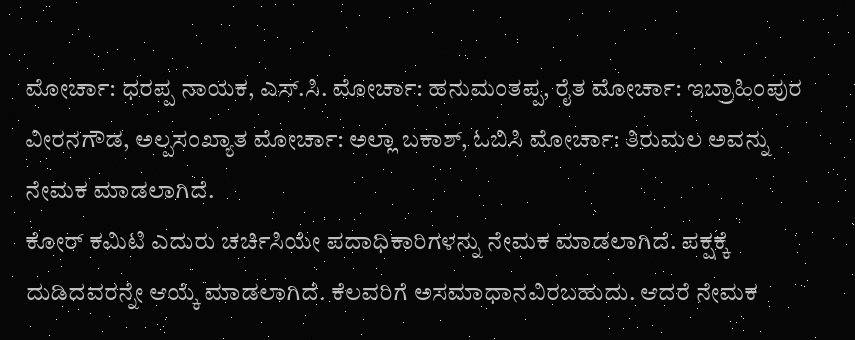ಮೋರ್ಚಾ: ಧರಪ್ಪ ನಾಯಕ, ಎಸ್.ಸಿ. ಮೋರ್ಚಾ: ಹನುಮಂತಪ್ಪ, ರೈತ ಮೋರ್ಚಾ: ಇಬ್ರಾಹಿಂಪುರ ವೀರನಗೌಡ, ಅಲ್ಪಸಂಖ್ಯಾತ ಮೋರ್ಚಾ: ಅಲ್ಲಾ ಬಕಾಶ್, ಓಬಿಸಿ ಮೋರ್ಚಾ: ತಿರುಮಲ ಅವನ್ನು ನೇಮಕ ಮಾಡಲಾಗಿದೆ.
ಕೋರ್ ಕಮಿಟಿ ಎದುರು ಚರ್ಚಿಸಿಯೇ ಪದಾಧಿಕಾರಿಗಳನ್ನು ನೇಮಕ ಮಾಡಲಾಗಿದೆ. ಪಕ್ಷಕ್ಕೆ ದುಡಿದವರನ್ನೇ ಆಯ್ಕೆ ಮಾಡಲಾಗಿದೆ. ಕೆಲವರಿಗೆ ಅಸಮಾಧಾನವಿರಬಹುದು. ಆದರೆ ನೇಮಕ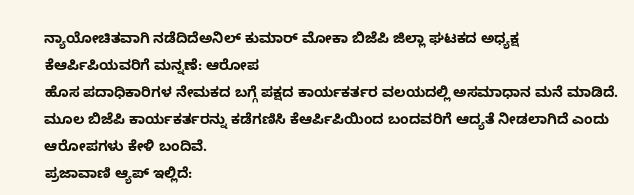ನ್ಯಾಯೋಚಿತವಾಗಿ ನಡೆದಿದೆಅನಿಲ್ ಕುಮಾರ್ ಮೋಕಾ ಬಿಜೆಪಿ ಜಿಲ್ಲಾ ಘಟಕದ ಅಧ್ಯಕ್ಷ
ಕೆಆರ್ಪಿಪಿಯವರಿಗೆ ಮನ್ನಣೆ: ಆರೋಪ
ಹೊಸ ಪದಾಧಿಕಾರಿಗಳ ನೇಮಕದ ಬಗ್ಗೆ ಪಕ್ಷದ ಕಾರ್ಯಕರ್ತರ ವಲಯದಲ್ಲಿ ಅಸಮಾಧಾನ ಮನೆ ಮಾಡಿದೆ. ಮೂಲ ಬಿಜೆಪಿ ಕಾರ್ಯಕರ್ತರನ್ನು ಕಡೆಗಣಿಸಿ ಕೆಆರ್ಪಿಪಿಯಿಂದ ಬಂದವರಿಗೆ ಆದ್ಯತೆ ನೀಡಲಾಗಿದೆ ಎಂದು ಆರೋಪಗಳು ಕೇಳಿ ಬಂದಿವೆ.
ಪ್ರಜಾವಾಣಿ ಆ್ಯಪ್ ಇಲ್ಲಿದೆ: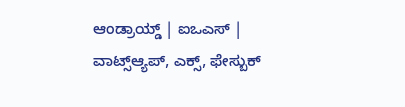ಆಂಡ್ರಾಯ್ಡ್ | ಐಒಎಸ್ | ವಾಟ್ಸ್ಆ್ಯಪ್, ಎಕ್ಸ್, ಫೇಸ್ಬುಕ್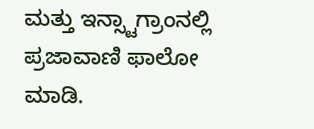ಮತ್ತು ಇನ್ಸ್ಟಾಗ್ರಾಂನಲ್ಲಿ ಪ್ರಜಾವಾಣಿ ಫಾಲೋ ಮಾಡಿ.